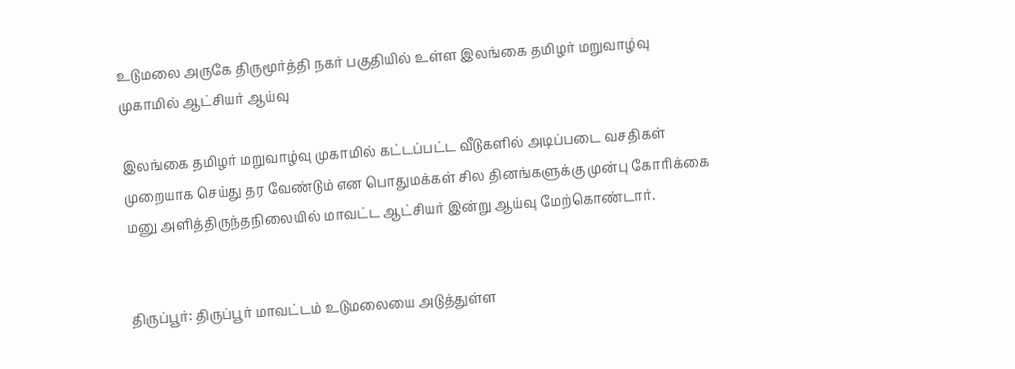உடுமலை அருகே திருமூர்த்தி நகர் பகுதியில் உள்ள இலங்கை தமிழர் மறுவாழ்வு முகாமில் ஆட்சியர் ஆய்வு

இலங்கை தமிழர் மறுவாழ்வு முகாமில் கட்டப்பட்ட வீடுகளில் அடிப்படை வசதிகள் முறையாக செய்து தர வேண்டும் என பொதுமக்கள் சில தினங்களுக்கு முன்பு கோரிக்கை மனு அளித்திருந்தநிலையில் மாவட்ட ஆட்சியர் இன்று ஆய்வு மேற்கொண்டார்.


திருப்பூர்: திருப்பூர் மாவட்டம் உடுமலையை அடுத்துள்ள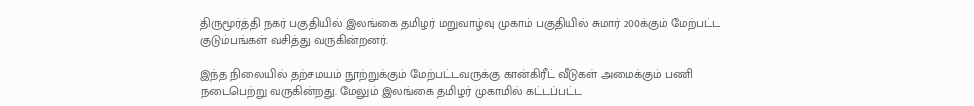திருமூர்த்தி நகர் பகுதியில் இலங்கை தமிழர் மறுவாழ்வு முகாம் பகுதியில் சுமார் 200க்கும் மேற்பட்ட குடும்பங்கள் வசித்து வருகின்றனர்.

இந்த நிலையில் தற்சமயம் நூற்றுக்கும் மேற்பட்டவருக்கு கான்கிரீட் வீடுகள் அமைக்கும் பணி நடைபெற்று வருகின்றது. மேலும் இலங்கை தமிழர் முகாமில் கட்டப்பட்ட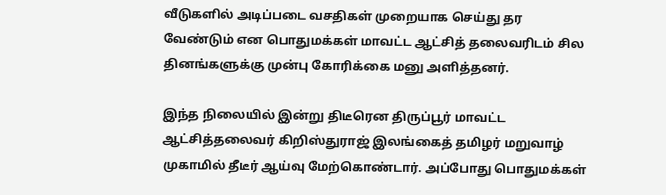வீடுகளில் அடிப்படை வசதிகள் முறையாக செய்து தர வேண்டும் என பொதுமக்கள் மாவட்ட ஆட்சித் தலைவரிடம் சில தினங்களுக்கு முன்பு கோரிக்கை மனு அளித்தனர்.

இந்த நிலையில் இன்று திடீரென திருப்பூர் மாவட்ட ஆட்சித்தலைவர் கிறிஸ்துராஜ் இலங்கைத் தமிழர் மறுவாழ் முகாமில் தீடீர் ஆய்வு மேற்கொண்டார். அப்போது பொதுமக்கள்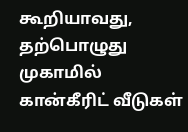கூறியாவது, தற்பொழுது முகாமில் கான்கீரிட் வீடுகள்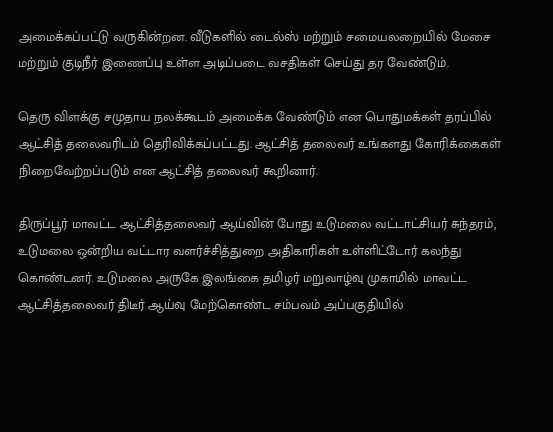அமைக்கப்பட்டு வருகின்றன. வீடுகளில் டைல்ஸ் மற்றும் சமையலறையில் மேசை மற்றும் குடிநீர் இணைப்பு உள்ள அடிப்படை வசதிகள் செய்து தர வேண்டும்.

தெரு விளக்கு சமுதாய நலக்கூடம் அமைக்க வேண்டும் என பொதுமக்கள் தரப்பில் ஆட்சித் தலைவரிடம் தெரிவிக்கப்பட்டது. ஆட்சித் தலைவர் உங்களது கோரிக்கைகள் நிறைவேற்றப்படும் என ஆட்சித் தலைவர் கூறினார்.

திருப்பூர் மாவட்ட ஆட்சித்தலைவர் ஆய்வின் போது உடுமலை வட்டாட்சியர் சுந்தரம், உடுமலை ஒன்றிய வட்டார வளர்ச்சித்துறை அதிகாரிகள் உள்ளிட்டோர் கலந்து கொண்டனர். உடுமலை அருகே இலங்கை தமிழர் மறுவாழ்வு முகாமில் மாவட்ட ஆட்சித்தலைவர் திடீர் ஆய்வு மேற்கொண்ட சம்பவம் அப்பகுதியில்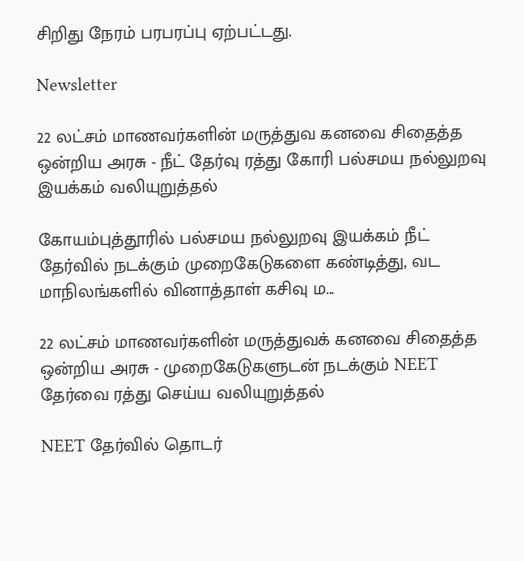சிறிது நேரம் பரபரப்பு ஏற்பட்டது.

Newsletter

22 லட்சம் மாணவர்களின் மருத்துவ கனவை சிதைத்த ஒன்றிய அரசு - நீட் தேர்வு ரத்து கோரி பல்சமய நல்லுறவு இயக்கம் வலியுறுத்தல்

கோயம்புத்தூரில் பல்சமய நல்லுறவு இயக்கம் நீட் தேர்வில் நடக்கும் முறைகேடுகளை கண்டித்து, வட மாநிலங்களில் வினாத்தாள் கசிவு ம...

22 லட்சம் மாணவர்களின் மருத்துவக் கனவை சிதைத்த ஒன்றிய அரசு - முறைகேடுகளுடன் நடக்கும் NEET தேர்வை ரத்து செய்ய வலியுறுத்தல்

NEET தேர்வில் தொடர்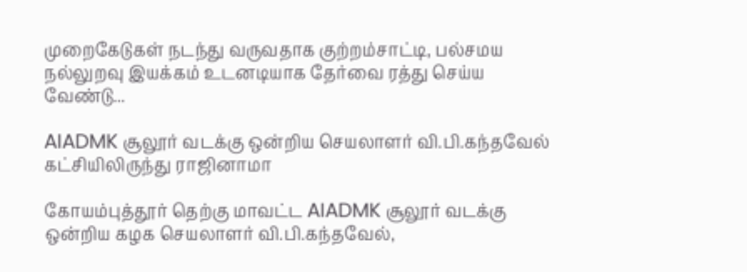முறைகேடுகள் நடந்து வருவதாக குற்றம்சாட்டி, பல்சமய நல்லுறவு இயக்கம் உடனடியாக தேர்வை ரத்து செய்ய வேண்டு...

AIADMK சூலூர் வடக்கு ஒன்றிய செயலாளர் வி.பி.கந்தவேல் கட்சியிலிருந்து ராஜினாமா

கோயம்புத்தூர் தெற்கு மாவட்ட AIADMK சூலூர் வடக்கு ஒன்றிய கழக செயலாளர் வி.பி.கந்தவேல்,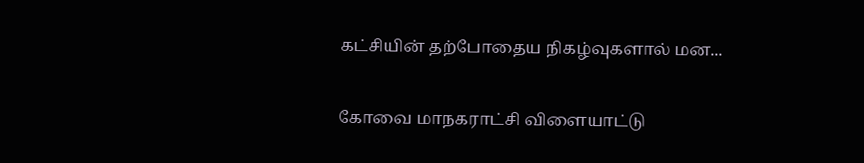கட்சியின் தற்போதைய நிகழ்வுகளால் மன...

கோவை மாநகராட்சி விளையாட்டு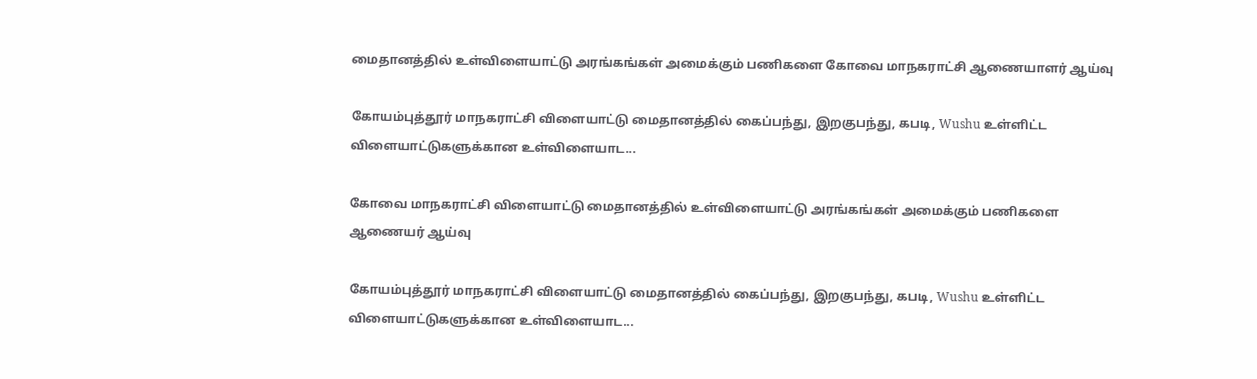மைதானத்தில் உள்விளையாட்டு அரங்கங்கள் அமைக்கும் பணிகளை கோவை மாநகராட்சி ஆணையாளர் ஆய்வு

கோயம்புத்தூர் மாநகராட்சி விளையாட்டு மைதானத்தில் கைப்பந்து, இறகுபந்து, கபடி, Wushu உள்ளிட்ட விளையாட்டுகளுக்கான உள்விளையாட...

கோவை மாநகராட்சி விளையாட்டு மைதானத்தில் உள்விளையாட்டு அரங்கங்கள் அமைக்கும் பணிகளை ஆணையர் ஆய்வு

கோயம்புத்தூர் மாநகராட்சி விளையாட்டு மைதானத்தில் கைப்பந்து, இறகுபந்து, கபடி, Wushu உள்ளிட்ட விளையாட்டுகளுக்கான உள்விளையாட...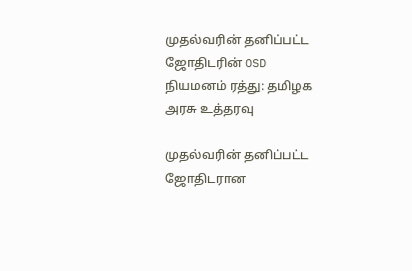முதல்வரின் தனிப்பட்ட ஜோதிடரின் OSD நியமனம் ரத்து: தமிழக அரசு உத்தரவு

முதல்வரின் தனிப்பட்ட ஜோதிடரான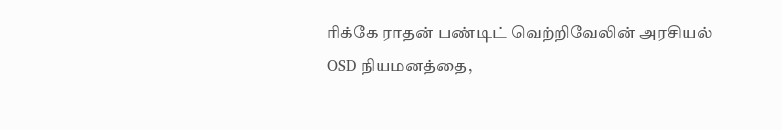ரிக்கே ராதன் பண்டிட் வெற்றிவேலின் அரசியல் OSD நியமனத்தை,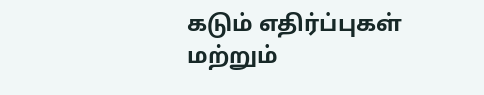கடும் எதிர்ப்புகள் மற்றும்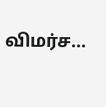விமர்ச...